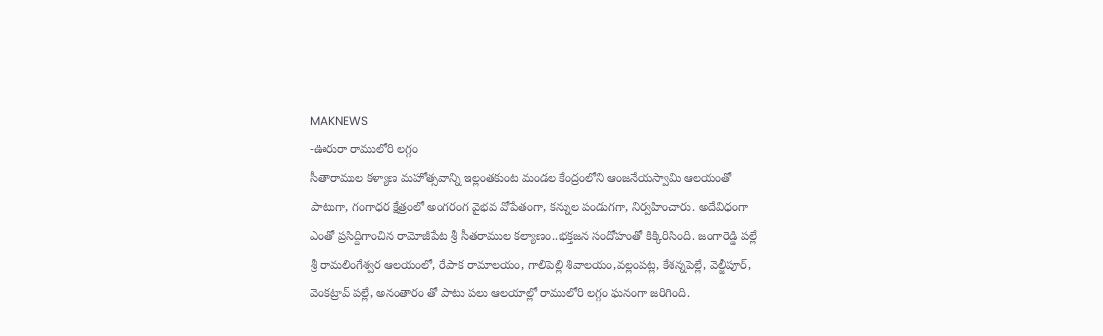MAKNEWS
-ఊరురా రాములోరి లగ్గం
సీతారాముల కళ్యాణ మహోత్సవాన్ని ఇల్లంతకుంట మండల కేంద్రంలోని ఆంజనేయస్వామి ఆలయంతో పాటుగా, గంగాధర క్షేత్రంలో అంగరంగ వైభవ వోపేతంగా, కన్నుల పండుగగా, నిర్వహించారు. అదేవిధంగా ఎంతో ప్రసిద్దిగాంచిన రామోజీపేట శ్రీ సీతరాముల కల్యాణం..భక్తజన సందోహంతో కిక్కిరిసింది. జంగారెడ్డి పల్లే శ్రీ రామలింగేశ్వర ఆలయంలో, రేపాక రామాలయం, గాలిపెల్లి శివాలయం,వల్లంపట్ల, కేశన్నపెల్లే, వెల్జీపూర్, వెంకట్రావ్ పల్లే, అనంతారం తో పాటు పలు ఆలయాల్లో రాములోరి లగ్గం ఘనంగా జరిగింది.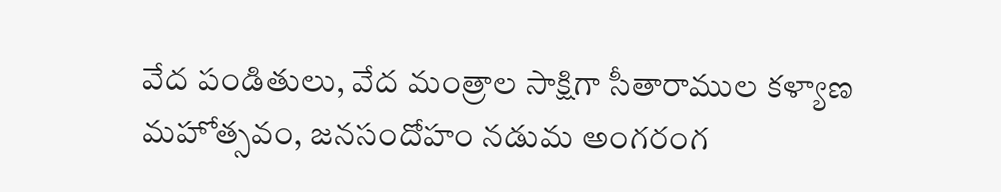వేద పండితులు, వేద మంత్రాల సాక్షిగా సీతారాముల కళ్యాణ మహోత్సవం, జనసందోహం నడుమ అంగరంగ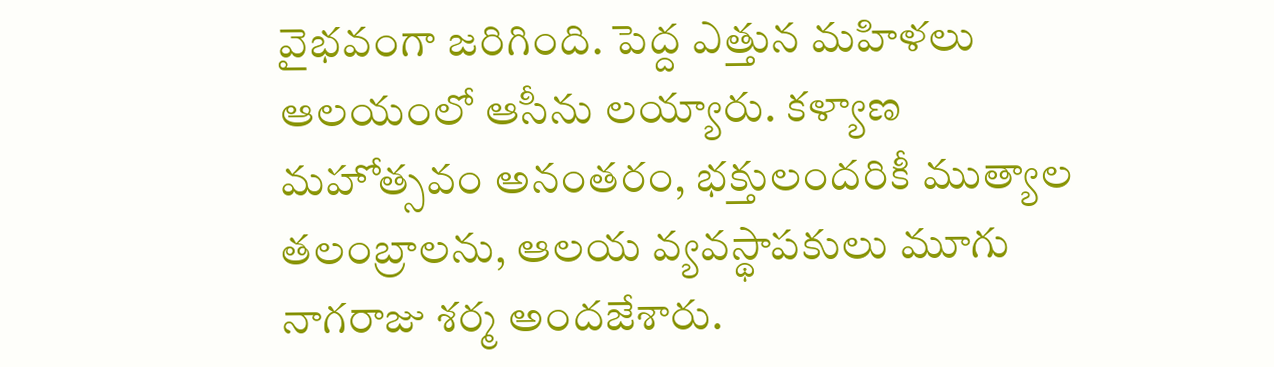వైభవంగా జరిగింది. పెద్ద ఎత్తున మహిళలు ఆలయంలో ఆసీను లయ్యారు. కళ్యాణ మహోత్సవం అనంతరం, భక్తులందరికీ ముత్యాల తలంబ్రాలను, ఆలయ వ్యవస్థాపకులు మూగు నాగరాజు శర్మ అందజేశారు.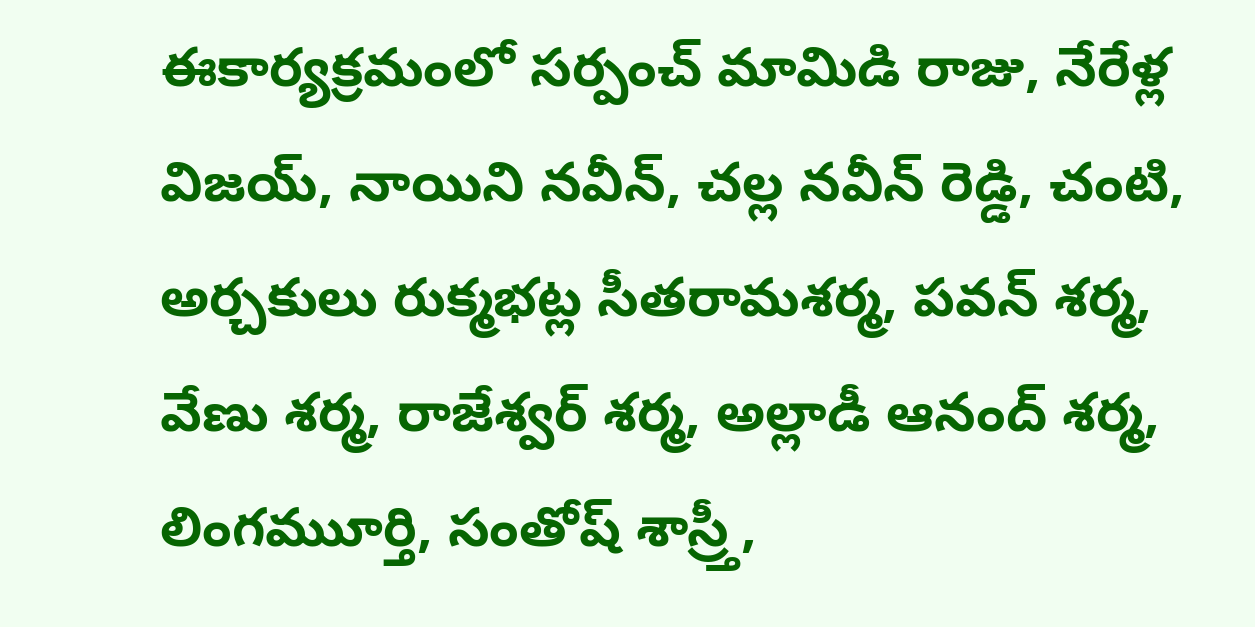ఈకార్యక్రమంలో సర్పంచ్ మామిడి రాజు, నేరేళ్ల విజయ్, నాయిని నవీన్, చల్ల నవీన్ రెడ్డి, చంటి, అర్చకులు రుక్మభట్ల సీతరామశర్మ, పవన్ శర్మ, వేణు శర్మ, రాజేశ్వర్ శర్మ, అల్లాడీ ఆనంద్ శర్మ, లింగముూర్తి, సంతోష్ శాస్ర్తీ,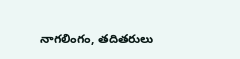నాగలింగం, తదితరులు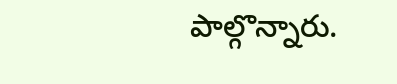పాల్గొన్నారు.